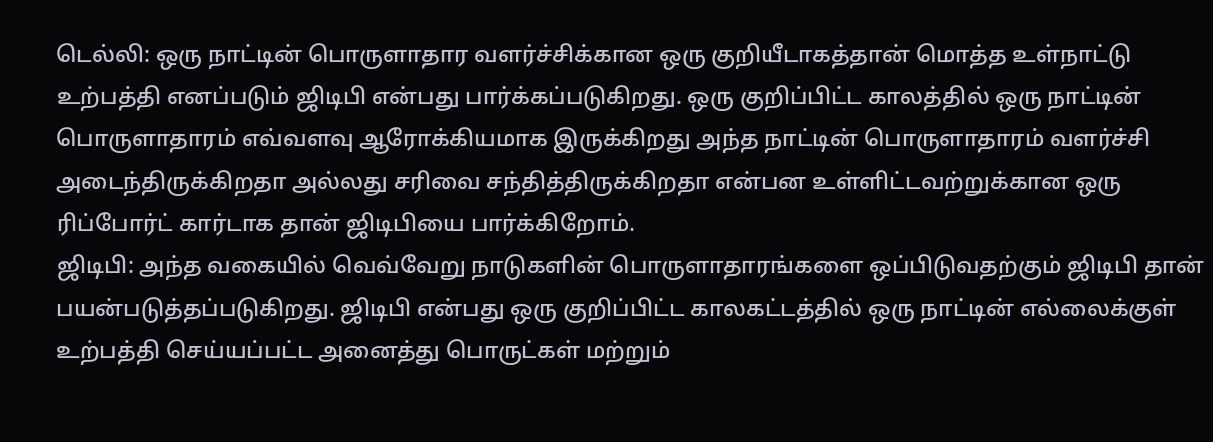டெல்லி: ஒரு நாட்டின் பொருளாதார வளர்ச்சிக்கான ஒரு குறியீடாகத்தான் மொத்த உள்நாட்டு உற்பத்தி எனப்படும் ஜிடிபி என்பது பார்க்கப்படுகிறது. ஒரு குறிப்பிட்ட காலத்தில் ஒரு நாட்டின் பொருளாதாரம் எவ்வளவு ஆரோக்கியமாக இருக்கிறது அந்த நாட்டின் பொருளாதாரம் வளர்ச்சி அடைந்திருக்கிறதா அல்லது சரிவை சந்தித்திருக்கிறதா என்பன உள்ளிட்டவற்றுக்கான ஒரு ரிப்போர்ட் கார்டாக தான் ஜிடிபியை பார்க்கிறோம்.
ஜிடிபி: அந்த வகையில் வெவ்வேறு நாடுகளின் பொருளாதாரங்களை ஒப்பிடுவதற்கும் ஜிடிபி தான் பயன்படுத்தப்படுகிறது. ஜிடிபி என்பது ஒரு குறிப்பிட்ட காலகட்டத்தில் ஒரு நாட்டின் எல்லைக்குள் உற்பத்தி செய்யப்பட்ட அனைத்து பொருட்கள் மற்றும்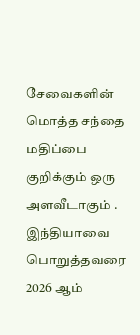சேவைகளின் மொத்த சந்தை மதிப்பை குறிக்கும் ஒரு அளவீடாகும் . இந்தியாவை பொறுத்தவரை 2026 ஆம்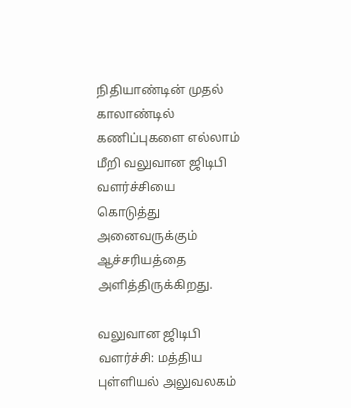நிதியாண்டின் முதல் காலாண்டில் கணிப்புகளை எல்லாம் மீறி வலுவான ஜிடிபி வளர்ச்சியை கொடுத்து அனைவருக்கும் ஆச்சரியத்தை அளித்திருக்கிறது.

வலுவான ஜிடிபி வளர்ச்சி: மத்திய புள்ளியல் அலுவலகம்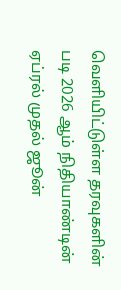வெளியிட்டுள்ள தரவுகளின் படி 2026 ஆம் நிதியாண்டின் ஏப்ரல் முதல் ஜூன்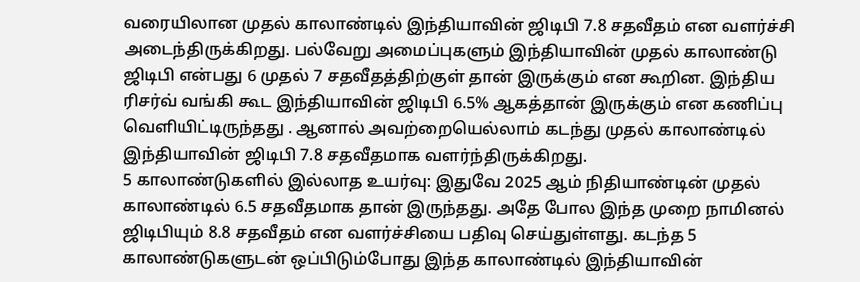வரையிலான முதல் காலாண்டில் இந்தியாவின் ஜிடிபி 7.8 சதவீதம் என வளர்ச்சி அடைந்திருக்கிறது. பல்வேறு அமைப்புகளும் இந்தியாவின் முதல் காலாண்டு ஜிடிபி என்பது 6 முதல் 7 சதவீதத்திற்குள் தான் இருக்கும் என கூறின. இந்திய ரிசர்வ் வங்கி கூட இந்தியாவின் ஜிடிபி 6.5% ஆகத்தான் இருக்கும் என கணிப்பு வெளியிட்டிருந்தது . ஆனால் அவற்றையெல்லாம் கடந்து முதல் காலாண்டில் இந்தியாவின் ஜிடிபி 7.8 சதவீதமாக வளர்ந்திருக்கிறது.
5 காலாண்டுகளில் இல்லாத உயர்வு: இதுவே 2025 ஆம் நிதியாண்டின் முதல் காலாண்டில் 6.5 சதவீதமாக தான் இருந்தது. அதே போல இந்த முறை நாமினல் ஜிடிபியும் 8.8 சதவீதம் என வளர்ச்சியை பதிவு செய்துள்ளது. கடந்த 5 காலாண்டுகளுடன் ஒப்பிடும்போது இந்த காலாண்டில் இந்தியாவின்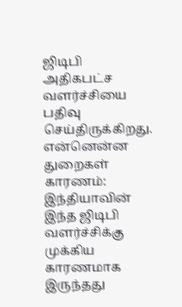ஜிடிபி அதிகபட்ச வளர்ச்சியை பதிவு செய்திருக்கிறது.
என்னென்ன துறைகள் காரணம்: இந்தியாவின் இந்த ஜிடிபி வளர்ச்சிக்கு முக்கிய காரணமாக இருந்தது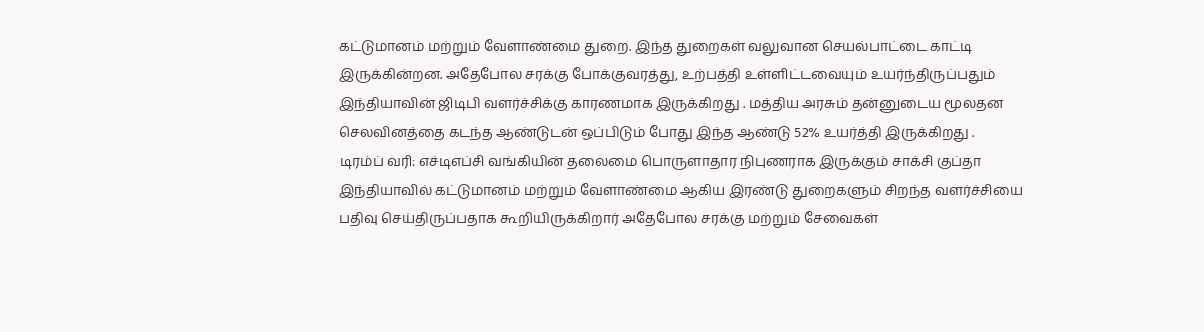கட்டுமானம் மற்றும் வேளாண்மை துறை. இந்த துறைகள் வலுவான செயல்பாட்டை காட்டி இருக்கின்றன. அதேபோல சரக்கு போக்குவரத்து, உற்பத்தி உள்ளிட்டவையும் உயர்ந்திருப்பதும் இந்தியாவின் ஜிடிபி வளர்ச்சிக்கு காரணமாக இருக்கிறது . மத்திய அரசும் தன்னுடைய மூலதன செலவினத்தை கடந்த ஆண்டுடன் ஒப்பிடும் போது இந்த ஆண்டு 52% உயர்த்தி இருக்கிறது .
டிரம்ப் வரி: எச்டிஎப்சி வங்கியின் தலைமை பொருளாதார நிபுணராக இருக்கும் சாக்சி குப்தா இந்தியாவில் கட்டுமானம் மற்றும் வேளாண்மை ஆகிய இரண்டு துறைகளும் சிறந்த வளர்ச்சியை பதிவு செய்திருப்பதாக கூறியிருக்கிறார் அதேபோல சரக்கு மற்றும் சேவைகள்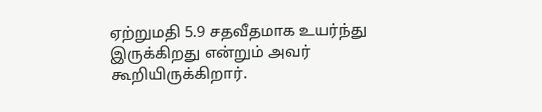ஏற்றுமதி 5.9 சதவீதமாக உயர்ந்து இருக்கிறது என்றும் அவர் கூறியிருக்கிறார்.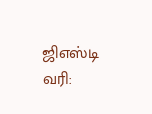ஜிஎஸ்டி வரி: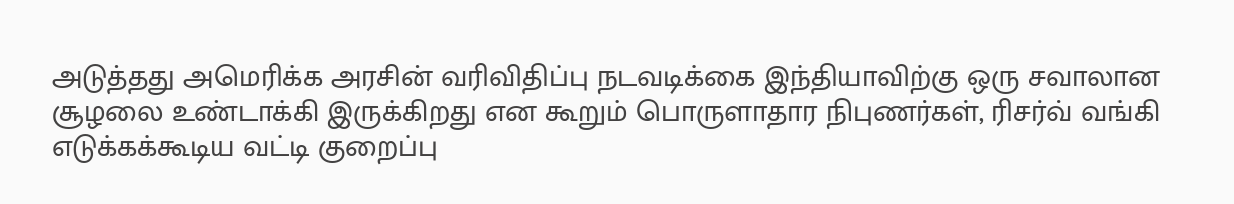அடுத்தது அமெரிக்க அரசின் வரிவிதிப்பு நடவடிக்கை இந்தியாவிற்கு ஒரு சவாலான சூழலை உண்டாக்கி இருக்கிறது என கூறும் பொருளாதார நிபுணர்கள், ரிசர்வ் வங்கி எடுக்கக்கூடிய வட்டி குறைப்பு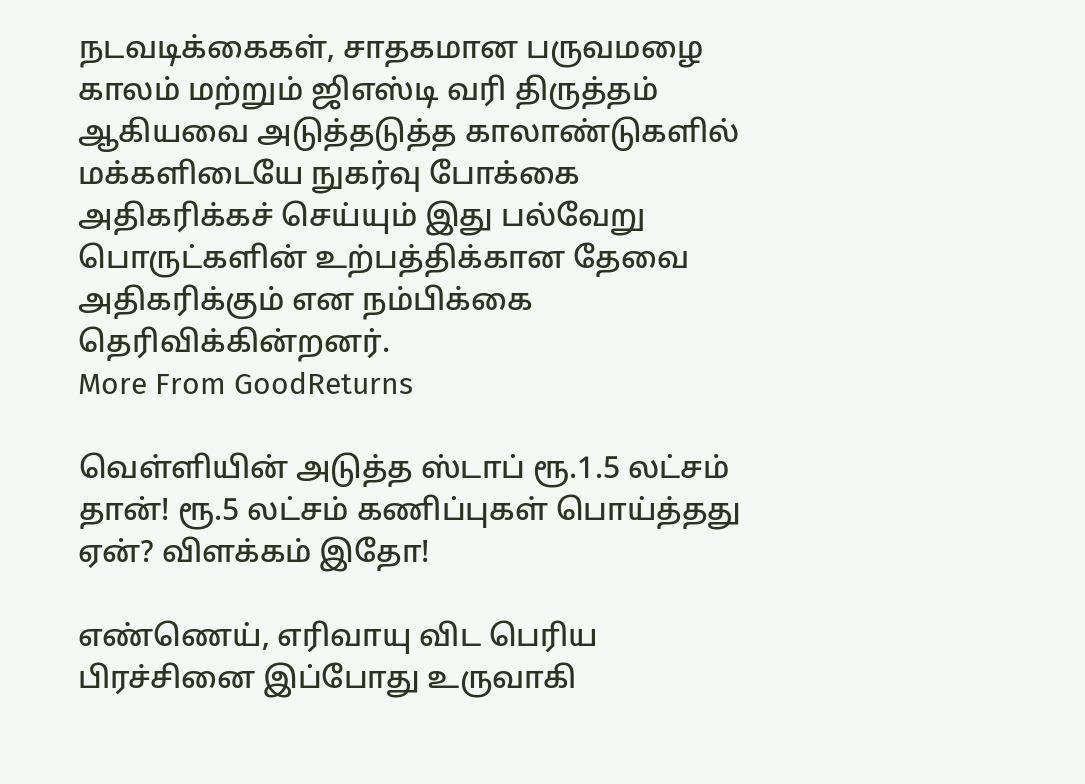நடவடிக்கைகள், சாதகமான பருவமழை காலம் மற்றும் ஜிஎஸ்டி வரி திருத்தம் ஆகியவை அடுத்தடுத்த காலாண்டுகளில் மக்களிடையே நுகர்வு போக்கை அதிகரிக்கச் செய்யும் இது பல்வேறு பொருட்களின் உற்பத்திக்கான தேவை அதிகரிக்கும் என நம்பிக்கை தெரிவிக்கின்றனர்.
More From GoodReturns

வெள்ளியின் அடுத்த ஸ்டாப் ரூ.1.5 லட்சம் தான்! ரூ.5 லட்சம் கணிப்புகள் பொய்த்தது ஏன்? விளக்கம் இதோ!

எண்ணெய், எரிவாயு விட பெரிய பிரச்சினை இப்போது உருவாகி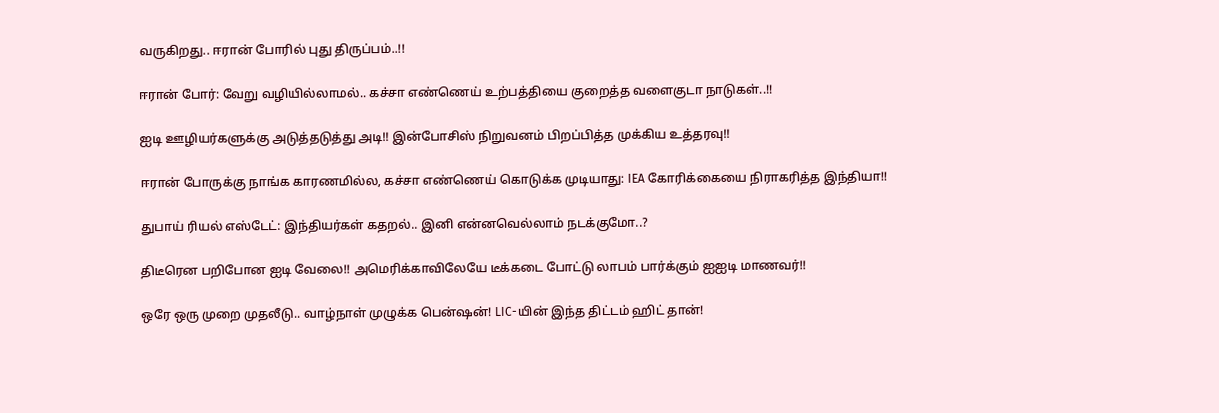வருகிறது.. ஈரான் போரில் புது திருப்பம்..!!

ஈரான் போர்: வேறு வழியில்லாமல்.. கச்சா எண்ணெய் உற்பத்தியை குறைத்த வளைகுடா நாடுகள்..!!

ஐடி ஊழியர்களுக்கு அடுத்தடுத்து அடி!! இன்போசிஸ் நிறுவனம் பிறப்பித்த முக்கிய உத்தரவு!!

ஈரான் போருக்கு நாங்க காரணமில்ல, கச்சா எண்ணெய் கொடுக்க முடியாது: IEA கோரிக்கையை நிராகரித்த இந்தியா!!

துபாய் ரியல் எஸ்டேட்: இந்தியர்கள் கதறல்.. இனி என்னவெல்லாம் நடக்குமோ..?

திடீரென பறிபோன ஐடி வேலை!! அமெரிக்காவிலேயே டீக்கடை போட்டு லாபம் பார்க்கும் ஐஐடி மாணவர்!!

ஒரே ஒரு முறை முதலீடு.. வாழ்நாள் முழுக்க பென்ஷன்! LIC-யின் இந்த திட்டம் ஹிட் தான்!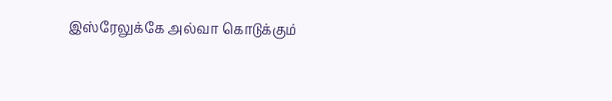இஸ்ரேலுக்கே அல்வா கொடுக்கும்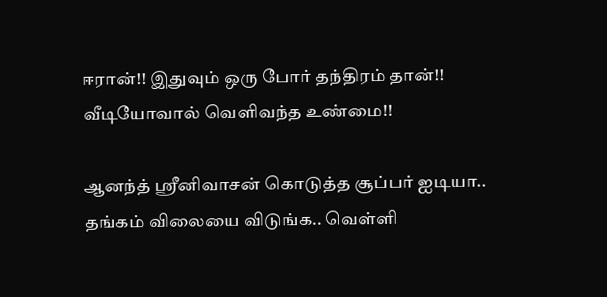ஈரான்!! இதுவும் ஒரு போர் தந்திரம் தான்!! வீடியோவால் வெளிவந்த உண்மை!!

ஆனந்த் ஸ்ரீனிவாசன் கொடுத்த சூப்பர் ஐடியா.. தங்கம் விலையை விடுங்க.. வெள்ளி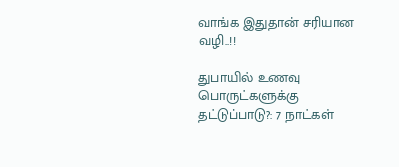வாங்க இதுதான் சரியான வழி..!!

துபாயில் உணவு பொருட்களுக்கு தட்டுப்பாடு?: 7 நாட்கள்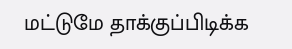மட்டுமே தாக்குப்பிடிக்க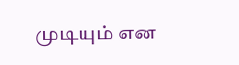முடியும் என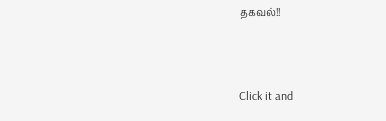தகவல்!!



Click it and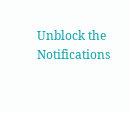Unblock the Notifications